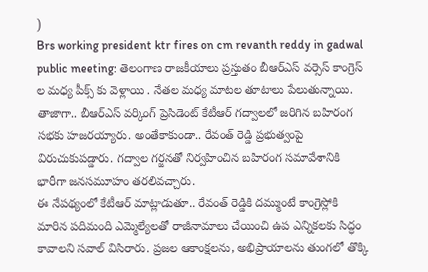)
Brs working president ktr fires on cm revanth reddy in gadwal public meeting: తెలంగాణ రాజకీయాలు ప్రస్తుతం బీఆర్ఎస్ వర్సెస్ కాంగ్రెస్ ల మధ్య పీక్స్ కు వెళ్లాయి . నేతల మధ్య మాటల తూటాలు పేలుతున్నాయి. తాజాగా.. బీఆర్ఎస్ వర్కింగ్ ప్రెసిడెంట్ కేటీఆర్ గద్వాలలో జరిగిన బహిరంగ సభకు హజరయ్యారు. అంతేకాకుండా.. రేవంత్ రెడ్డి ప్రభుత్వంపై విరుచుకుపడ్డారు. గద్వాల గర్జనతో నిర్వహించిన బహిరంగ సమావేశానికి భారీగా జనసమూహం తరలివచ్చారు.
ఈ నేపథ్యంలో కేటీఆర్ మాట్లాడుతూ.. రేవంత్ రెడ్డికి దమ్ముంటే కాంగ్రెస్లోకి మారిన పదిమంది ఎమ్మెల్యేలతో రాజీనామాలు చేయించి ఉప ఎన్నికలకు సిద్ధం కావాలని సవాల్ విసిరారు. ప్రజల ఆకాంక్షలను, అభిప్రాయాలను తుంగలో తొక్కి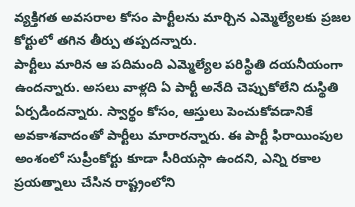వ్యక్తిగత అవసరాల కోసం పార్టీలను మార్చిన ఎమ్మెల్యేలకు ప్రజల కోర్టులో తగిన తీర్పు తప్పదన్నారు.
పార్టీలు మారిన ఆ పదిమంది ఎమ్మెల్యేల పరిస్థితి దయనీయంగా ఉందన్నారు. అసలు వాళ్లది ఏ పార్టీ అనేది చెప్పుకోలేని దుస్థితి ఏర్పడిందన్నారు. స్వార్థం కోసం, ఆస్తులు పెంచుకోవడానికే అవకాశవాదంతో పార్టీలు మారారన్నారు. ఈ పార్టీ ఫిరాయింపుల అంశంలో సుప్రీంకోర్టు కూడా సీరియస్గా ఉందని, ఎన్ని రకాల ప్రయత్నాలు చేసిన రాష్ట్రంలోని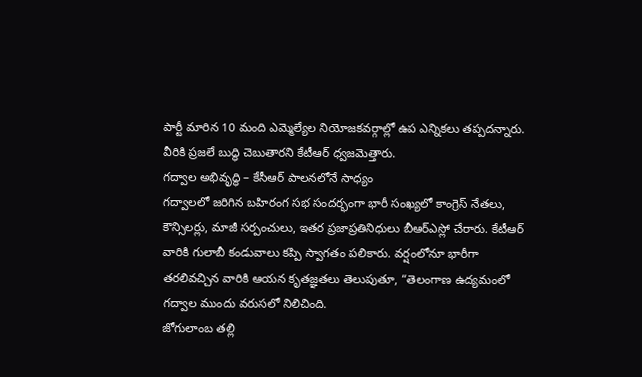పార్టీ మారిన 10 మంది ఎమ్మెల్యేల నియోజకవర్గాల్లో ఉప ఎన్నికలు తప్పదన్నారు. వీరికి ప్రజలే బుద్ధి చెబుతారని కేటీఆర్ ధ్వజమెత్తారు.
గద్వాల అభివృద్ధి – కేసీఆర్ పాలనలోనే సాధ్యం
గద్వాలలో జరిగిన బహిరంగ సభ సందర్భంగా భారీ సంఖ్యలో కాంగ్రెస్ నేతలు, కౌన్సిలర్లు, మాజీ సర్పంచులు, ఇతర ప్రజాప్రతినిధులు బీఆర్ఎస్లో చేరారు. కేటీఆర్ వారికి గులాబీ కండువాలు కప్పి స్వాగతం పలికారు. వర్షంలోనూ భారీగా తరలివచ్చిన వారికి ఆయన కృతజ్ఞతలు తెలుపుతూ, “తెలంగాణ ఉద్యమంలో గద్వాల ముందు వరుసలో నిలిచింది.
జోగులాంబ తల్లి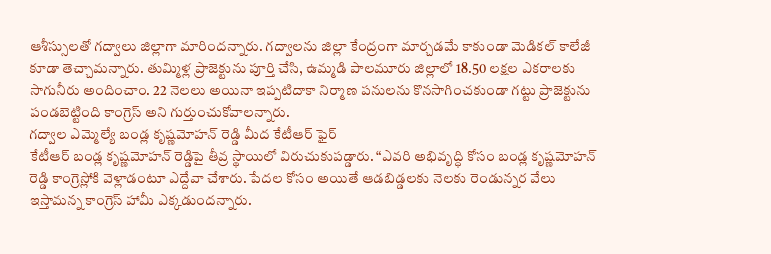ఆశీస్సులతో గద్వాలు జిల్లాగా మారిందన్నారు. గద్వాలను జిల్లా కేంద్రంగా మార్చడమే కాకుండా మెడికల్ కాలేజీ కూడా తెచ్చామన్నారు. తుమ్మిళ్ల ప్రాజెక్టును పూర్తి చేసి, ఉమ్మడి పాలమూరు జిల్లాలో 18.50 లక్షల ఎకరాలకు సాగునీరు అందించాం. 22 నెలలు అయినా ఇప్పటిదాకా నిర్మాణ పనులను కొనసాగించకుండా గట్టు ప్రాజెక్టును పండబెట్టింది కాంగ్రెస్ అని గుర్తుంచుకోవాలన్నారు.
గద్వాల ఎమ్మెల్యే బండ్ల కృష్ణమోహన్ రెడ్డి మీద కేటీఆర్ ఫైర్
కేటీఆర్ బండ్ల కృష్ణమోహన్ రెడ్డిపై తీవ్ర స్థాయిలో విరుచుకుపడ్డారు. “ఎవరి అభివృద్ధి కోసం బండ్ల కృష్ణమోహన్ రెడ్డి కాంగ్రెస్లోకి వెళ్లాడంటూ ఎద్దేవా చేశారు. పేదల కోసం అయితే ఆడబిడ్డలకు నెలకు రెండున్నర వేలు ఇస్తామన్న కాంగ్రెస్ హామీ ఎక్కడుందన్నారు.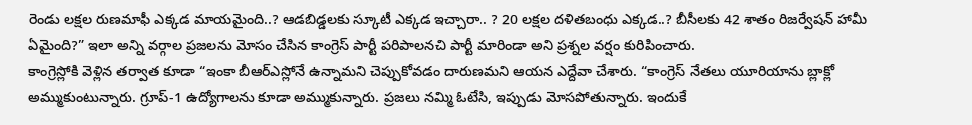రెండు లక్షల రుణమాఫీ ఎక్కడ మాయమైంది..? ఆడబిడ్డలకు స్కూటీ ఎక్కడ ఇచ్చారా.. ? 20 లక్షల దళితబంధు ఎక్కడ..? బీసీలకు 42 శాతం రిజర్వేషన్ హామీ ఏమైంది?” ఇలా అన్ని వర్గాల ప్రజలను మోసం చేసిన కాంగ్రెస్ పార్టీ పరిపాలనచి పార్టీ మారిండా అని ప్రశ్నల వర్షం కురిపించారు.
కాంగ్రెస్లోకి వెళ్లిన తర్వాత కూడా “ఇంకా బీఆర్ఎస్లోనే ఉన్నామని చెప్పుకోవడం దారుణమని ఆయన ఎద్దేవా చేశారు. “కాంగ్రెస్ నేతలు యూరియాను బ్లాక్లో అమ్ముకుంటున్నారు. గ్రూప్-1 ఉద్యోగాలను కూడా అమ్ముకున్నారు. ప్రజలు నమ్మి ఓటేసి, ఇప్పుడు మోసపోతున్నారు. ఇందుకే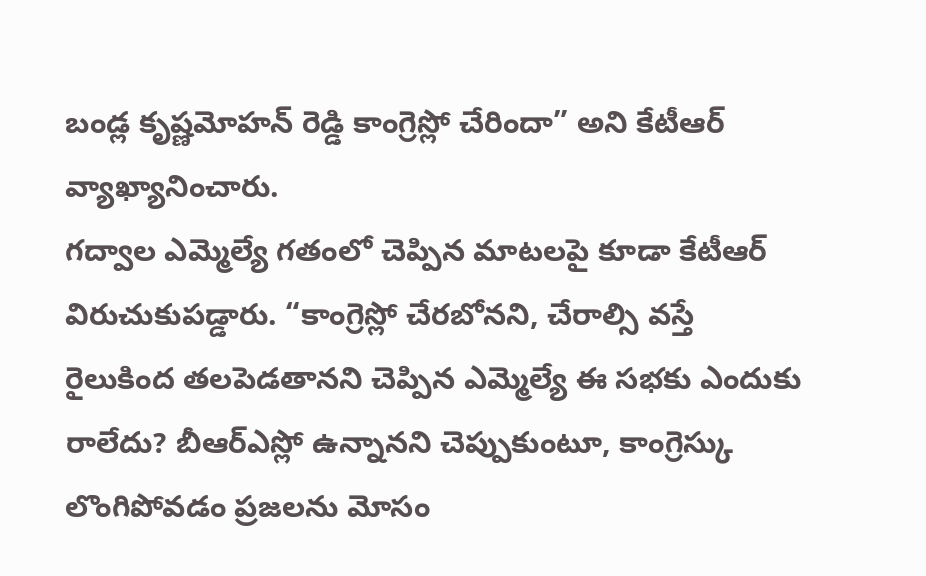బండ్ల కృష్ణమోహన్ రెడ్డి కాంగ్రెస్లో చేరిందా” అని కేటీఆర్ వ్యాఖ్యానించారు.
గద్వాల ఎమ్మెల్యే గతంలో చెప్పిన మాటలపై కూడా కేటీఆర్ విరుచుకుపడ్డారు. “కాంగ్రెస్లో చేరబోనని, చేరాల్సి వస్తే రైలుకింద తలపెడతానని చెప్పిన ఎమ్మెల్యే ఈ సభకు ఎందుకు రాలేదు? బీఆర్ఎస్లో ఉన్నానని చెప్పుకుంటూ, కాంగ్రెస్కు లొంగిపోవడం ప్రజలను మోసం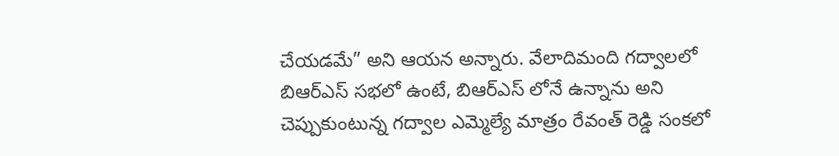చేయడమే” అని ఆయన అన్నారు. వేలాదిమంది గద్వాలలో బిఆర్ఎస్ సభలో ఉంటే, బిఆర్ఎస్ లోనే ఉన్నాను అని చెప్పుకుంటున్న గద్వాల ఎమ్మెల్యే మాత్రం రేవంత్ రెడ్డి సంకలో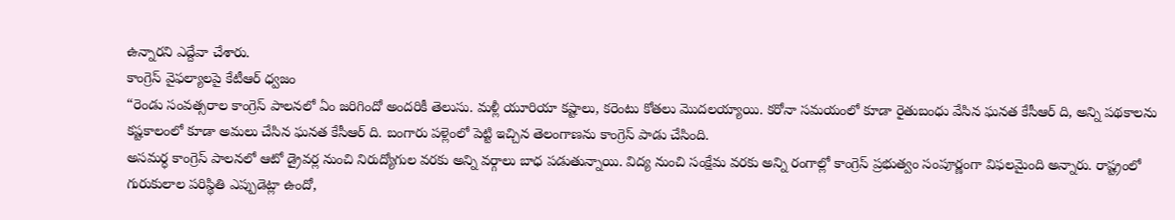ఉన్నారని ఎద్దేవా చేశారు.
కాంగ్రెస్ వైఫల్యాలపై కేటీఆర్ ధ్వజం
“రెండు సంవత్సరాల కాంగ్రెస్ పాలనలో ఏం జరిగిందో అందరికీ తెలుసు. మళ్లీ యూరియా కష్టాలు, కరెంటు కోతలు మొదలయ్యాయి. కరోనా సమయంలో కూడా రైతుబంధు వేసిన ఘనత కేసీఆర్ ది, అన్ని పథకాలను కష్టకాలంలో కూడా అమలు చేసిన ఘనత కేసీఆర్ ది. బంగారు పళ్లెంలో పెట్టి ఇచ్చిన తెలంగాణను కాంగ్రెస్ పాడు చేసింది.
అసమర్ధ కాంగ్రెస్ పాలనలో ఆటో డ్రైవర్ల నుంచి నిరుద్యోగుల వరకు అన్ని వర్గాలు బాధ పడుతున్నాయి. విద్య నుంచి సంక్షేమ వరకు అన్ని రంగాల్లో కాంగ్రెస్ ప్రభుత్వం సంపూర్ణంగా విఫలమైంది అన్నారు. రాష్ట్రంలో గురుకులాల పరిస్థితి ఎప్పుడెట్లా ఉందో,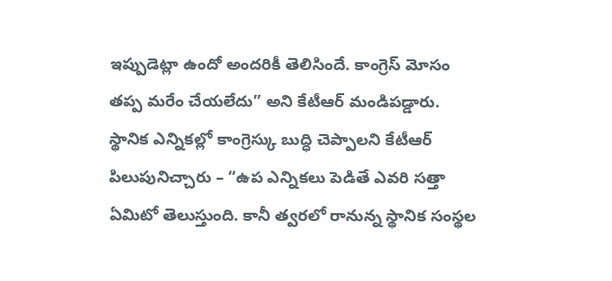ఇప్పుడెట్లా ఉందో అందరికీ తెలిసిందే. కాంగ్రెస్ మోసం తప్ప మరేం చేయలేదు” అని కేటీఆర్ మండిపడ్డారు.
స్థానిక ఎన్నికల్లో కాంగ్రెస్కు బుద్ధి చెప్పాలని కేటీఆర్ పిలుపునిచ్చారు – “ఉప ఎన్నికలు పెడితే ఎవరి సత్తా ఏమిటో తెలుస్తుంది. కానీ త్వరలో రానున్న స్థానిక సంస్థల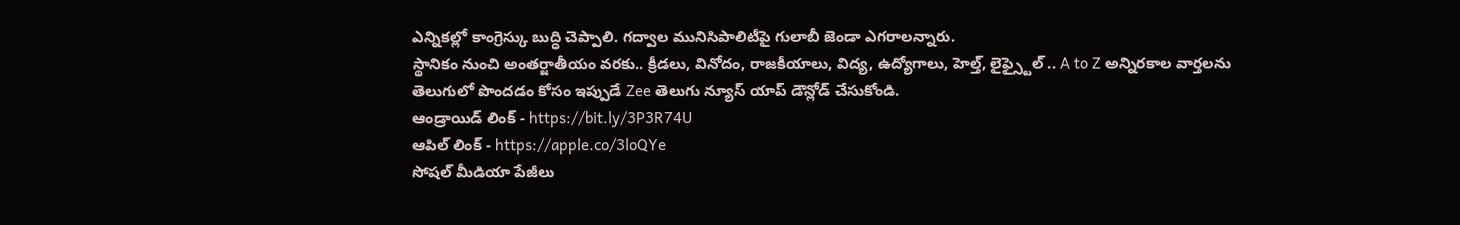ఎన్నికల్లో కాంగ్రెస్కు బుద్ధి చెప్పాలి. గద్వాల మునిసిపాలిటీపై గులాబీ జెండా ఎగరాలన్నారు.
స్థానికం నుంచి అంతర్జాతీయం వరకు.. క్రీడలు, వినోదం, రాజకీయాలు, విద్య, ఉద్యోగాలు, హెల్త్, లైఫ్స్టైల్ .. A to Z అన్నిరకాల వార్తలను తెలుగులో పొందడం కోసం ఇప్పుడే Zee తెలుగు న్యూస్ యాప్ డౌన్లోడ్ చేసుకోండి.
ఆండ్రాయిడ్ లింక్ - https://bit.ly/3P3R74U
ఆపిల్ లింక్ - https://apple.co/3loQYe
సోషల్ మీడియా పేజీలు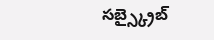సబ్స్క్రైబ్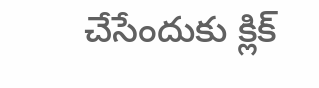చేసేందుకు క్లిక్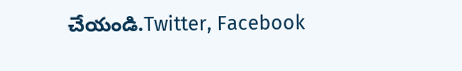చేయండి.Twitter, Facebook